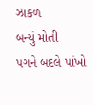ઝાકળ
બન્યું મોતી
પગને બદલે પાંખો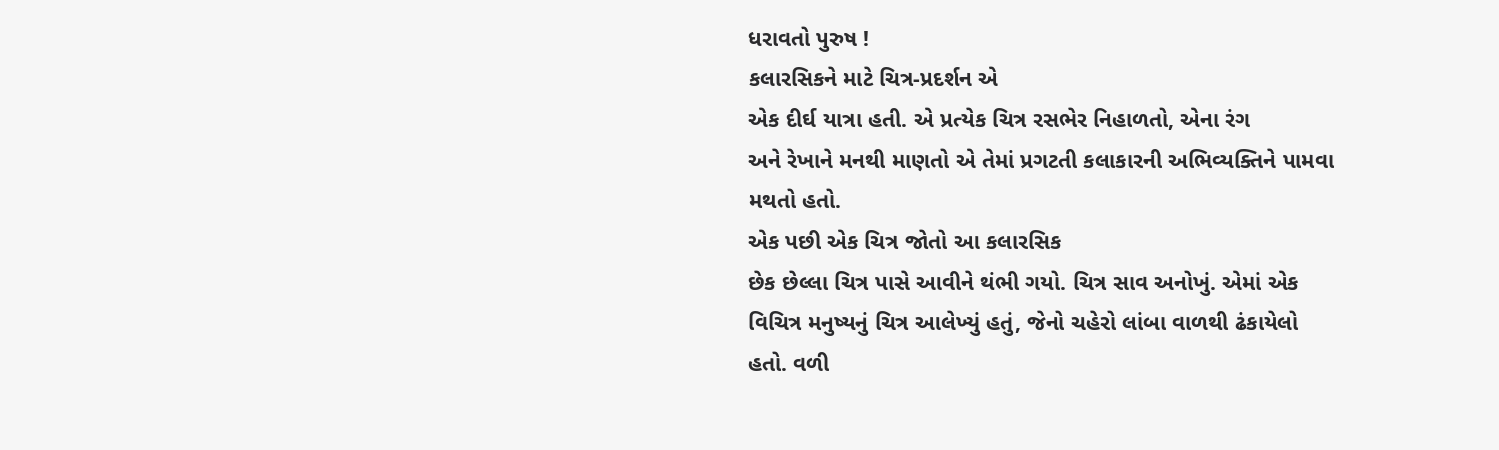ધરાવતો પુરુષ !
કલારસિકને માટે ચિત્ર-પ્રદર્શન એ
એક દીર્ઘ યાત્રા હતી. એ પ્રત્યેક ચિત્ર રસભેર નિહાળતો, એના રંગ
અને રેખાને મનથી માણતો એ તેમાં પ્રગટતી કલાકારની અભિવ્યક્તિને પામવા
મથતો હતો.
એક પછી એક ચિત્ર જોતો આ કલારસિક
છેક છેલ્લા ચિત્ર પાસે આવીને થંભી ગયો. ચિત્ર સાવ અનોખું. એમાં એક
વિચિત્ર મનુષ્યનું ચિત્ર આલેખ્યું હતું, જેનો ચહેરો લાંબા વાળથી ઢંકાયેલો
હતો. વળી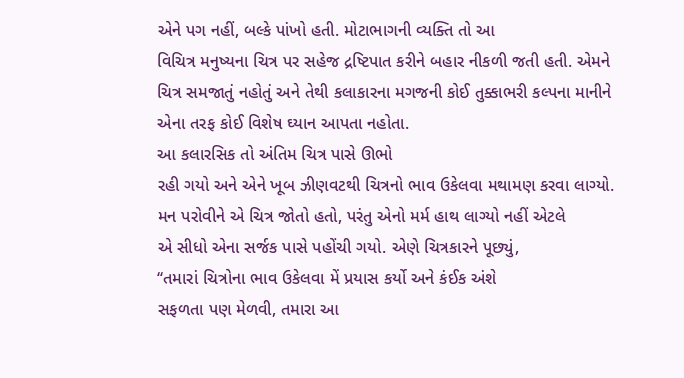એને પગ નહીં, બલ્કે પાંખો હતી. મોટાભાગની વ્યક્તિ તો આ
વિચિત્ર મનુષ્યના ચિત્ર પર સહેજ દ્રષ્ટિપાત કરીને બહાર નીકળી જતી હતી. એમને
ચિત્ર સમજાતું નહોતું અને તેથી કલાકારના મગજની કોઈ તુક્કાભરી કલ્પના માનીને
એના તરફ કોઈ વિશેષ ઘ્યાન આપતા નહોતા.
આ કલારસિક તો અંતિમ ચિત્ર પાસે ઊભો
રહી ગયો અને એને ખૂબ ઝીણવટથી ચિત્રનો ભાવ ઉકેલવા મથામણ કરવા લાગ્યો.
મન પરોવીને એ ચિત્ર જોતો હતો, પરંતુ એનો મર્મ હાથ લાગ્યો નહીં એટલે
એ સીધો એના સર્જક પાસે પહોંચી ગયો. એણે ચિત્રકારને પૂછ્યું,
‘‘તમારાં ચિત્રોના ભાવ ઉકેલવા મેં પ્રયાસ કર્યો અને કંઈક અંશે
સફળતા પણ મેળવી, તમારા આ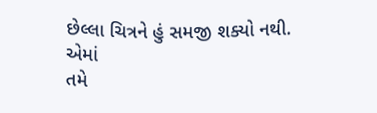છેલ્લા ચિત્રને હું સમજી શક્યો નથી. એમાં
તમે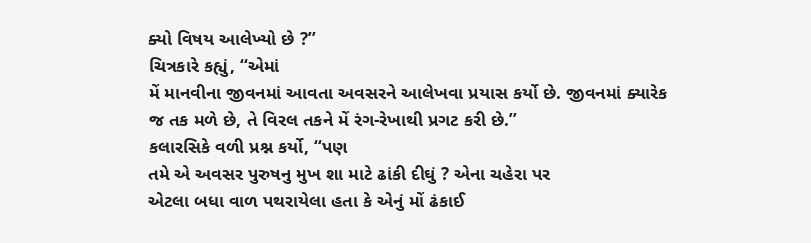ક્યો વિષય આલેખ્યો છે ?’’
ચિત્રકારે કહ્યું, ‘‘એમાં
મેં માનવીના જીવનમાં આવતા અવસરને આલેખવા પ્રયાસ કર્યો છે. જીવનમાં ક્યારેક
જ તક મળે છે, તે વિરલ તકને મેં રંગ-રેખાથી પ્રગટ કરી છે.’’
કલારસિકે વળી પ્રશ્ન કર્યો, ‘‘પણ
તમે એ અવસર પુરુષનુ મુખ શા માટે ઢાંકી દીઘું ? એના ચહેરા પર
એટલા બધા વાળ પથરાયેલા હતા કે એનું મોં ઢંકાઈ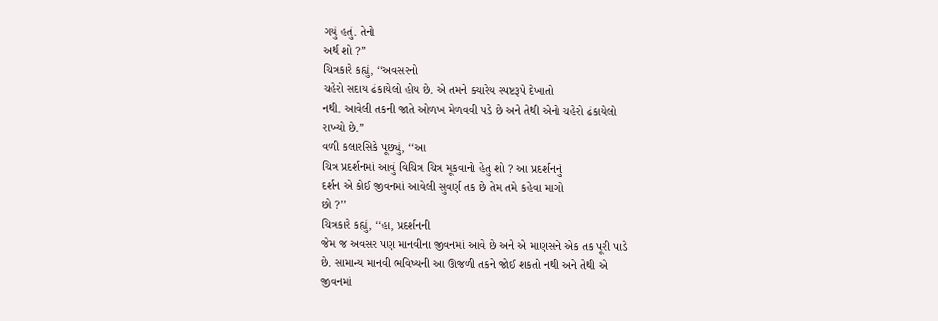ગયું હતું. તેનો
અર્થ શો ?’’
ચિત્રકારે કહ્યું, ‘‘અવસરનો
ચહેરો સદાય ઢંકાયેલો હોય છે. એ તમને ક્યારેય સ્પષ્ટરૂપે દેખાતો
નથી. આવેલી તકની જાતે ઓળખ મેળવવી પડે છે અને તેથી એનો ચહેરો ઢંકાયેલો
રાખ્યો છે.’’
વળી કલારસિકે પૂછ્યું, ‘‘આ
ચિત્ર પ્રદર્શનમાં આવું વિચિત્ર ચિત્ર મૂકવાનો હેતુ શો ? આ પ્રદર્શનનું
દર્શન એ કોઈ જીવનમાં આવેલી સુવર્ણ તક છે તેમ તમે કહેવા માગો
છો ?’’
ચિત્રકારે કહ્યું, ‘‘હા, પ્રદર્શનની
જેમ જ અવસર પણ માનવીના જીવનમાં આવે છે અને એ માણસને એક તક પૂરી પાડે
છે. સામાન્ય માનવી ભવિષ્યની આ ઊજળી તકને જોઈ શકતો નથી અને તેથી એ
જીવનમાં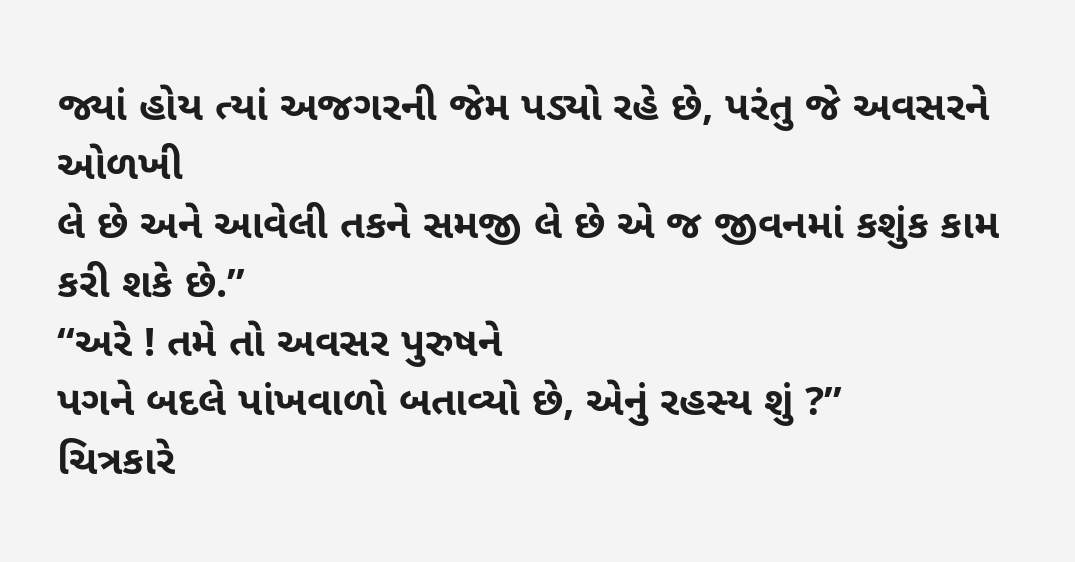જ્યાં હોય ત્યાં અજગરની જેમ પડ્યો રહે છે, પરંતુ જે અવસરને ઓળખી
લે છે અને આવેલી તકને સમજી લે છે એ જ જીવનમાં કશુંક કામ કરી શકે છે.’’
‘‘અરે ! તમે તો અવસર પુરુષને
પગને બદલે પાંખવાળો બતાવ્યો છે, એનું રહસ્ય શું ?’’
ચિત્રકારે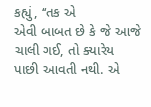કહ્યું, ‘‘તક એ
એવી બાબત છે કે જે આજે ચાલી ગઈ, તો ક્યારેય પાછી આવતી નથી. એ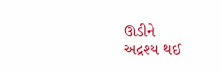ઊડીને
અદ્રશ્ય થઈ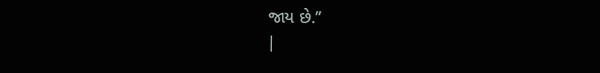જાય છે.’’
|